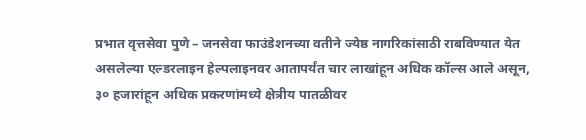प्रभात वृत्तसेवा पुणे – जनसेवा फाउंडेशनच्या वतीने ज्येष्ठ नागरिकांसाठी राबविण्यात येत असलेल्या एल्डरलाइन हेल्पलाइनवर आतापर्यंत चार लाखांहून अधिक कॉल्स आले असून, ३० हजारांहून अधिक प्रकरणांमध्ये क्षेत्रीय पातळीवर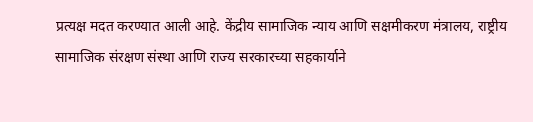प्रत्यक्ष मदत करण्यात आली आहे. केंद्रीय सामाजिक न्याय आणि सक्षमीकरण मंत्रालय, राष्ट्रीय सामाजिक संरक्षण संस्था आणि राज्य सरकारच्या सहकार्याने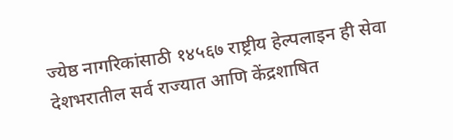ज्येष्ठ नागरिकांसाठी १४५६७ राष्ट्रीय हेल्पलाइन ही सेवा देशभरातील सर्व राज्यात आणि केंद्रशाषित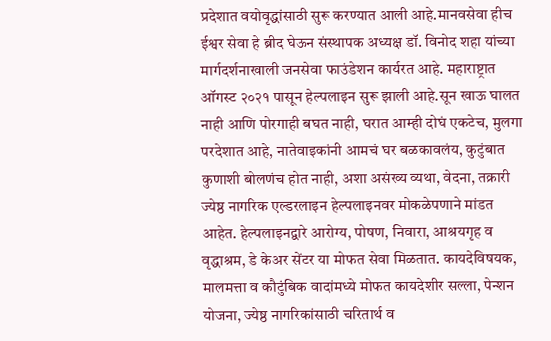प्रदेशात वयोवृद्धांसाठी सुरू करण्यात आली आहे.मानवसेवा हीच ईश्वर सेवा हे ब्रीद घेऊन संस्थापक अध्यक्ष डॉ. विनोद शहा यांच्या मार्गदर्शनाखाली जनसेवा फाउंडेशन कार्यरत आहे. महाराष्ट्रात ऑगस्ट २०२१ पासून हेल्पलाइन सुरू झाली आहे.सून खाऊ घालत नाही आणि पोरगाही बघत नाही, घरात आम्ही दोघं एकटेच, मुलगा परदेशात आहे, नातेवाइकांनी आमचं घर बळकावलंय, कुटुंबात कुणाशी बोलणंच होत नाही, अशा असंख्य व्यथा, वेदना, तक्रारी ज्येष्ठ नागरिक एल्डरलाइन हेल्पलाइनवर मोकळेपणाने मांडत आहेत. हेल्पलाइनद्वारे आरोग्य, पोषण, निवारा, आश्रयगृह व वृद्धाश्रम, डे केअर सेंटर या मोफत सेवा मिळतात. कायदेविषयक, मालमत्ता व कौटुंबिक वादांमध्ये मोफत कायदेशीर सल्ला, पेन्शन योजना, ज्येष्ठ नागरिकांसाठी चरितार्थ व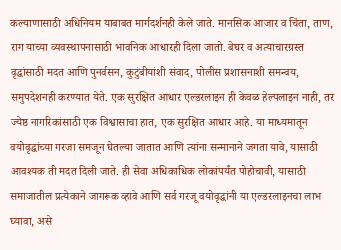कल्याणासाठी अधिनियम याबाबत मार्गदर्शनही केले जाते. मानसिक आजार व चिंता, ताण, राग याच्या व्यवस्थापनासाठी भावनिक आधारही दिला जातो. बेघर व अत्याचारग्रस्त वृद्धांसाठी मदत आणि पुनर्वसन, कुटुंबीयांशी संवाद, पोलीस प्रशासनाशी समन्वय, समुपदेशनही करण्यात येते. एक सुरक्षित आधार एल्डरलाइन ही केवळ हेल्पलाइन नाही, तर ज्येष्ठ नागरिकांसाठी एक विश्वासाचा हात, एक सुरक्षित आधार आहे. या माध्यमातून वयोवृद्धांच्या गरजा समजून घेतल्या जातात आणि त्यांना सन्मानाने जगता यावे, यासाठी आवश्यक ती मदत दिली जाते. ही सेवा अधिकाधिक लोकांपर्यंत पोहोचावी, यासाठी समाजातील प्रत्येकाने जागरूक व्हावे आणि सर्व गरजू वयोवृद्धांनी या एल्डरलाइनचा लाभ घ्यावा, असे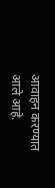आवाहन करण्यात आले आहे.